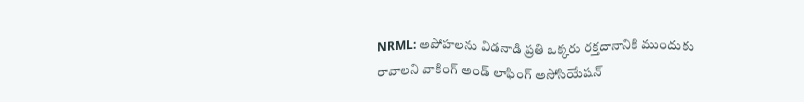NRML: అపోహలను విడనాడి ప్రతి ఒక్కరు రక్తదానానికి ముందుకు రావాలని వాకింగ్ అండ్ లాఫింగ్ అసోసియేషన్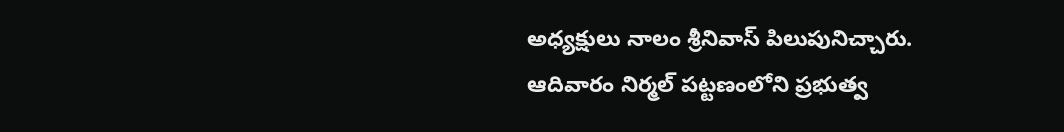అధ్యక్షులు నాలం శ్రీనివాస్ పిలుపునిచ్చారు. ఆదివారం నిర్మల్ పట్టణంలోని ప్రభుత్వ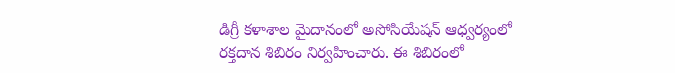డిగ్రీ కళాశాల మైదానంలో అసోసియేషన్ ఆధ్వర్యంలో రక్తదాన శిబిరం నిర్వహించారు. ఈ శిబిరంలో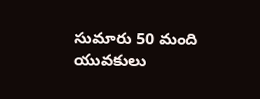సుమారు 50 మంది యువకులు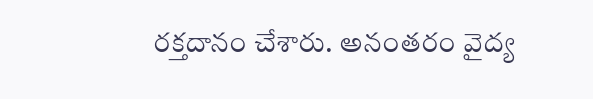రక్తదానం చేశారు. అనంతరం వైద్య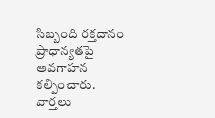సిబ్బంది రక్తదానం ప్రాధాన్యతపై అవగాహన కల్పించారు.
వార్తలు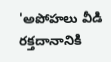'అపోహలు వీడి రక్తదానానికి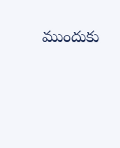ముందుకు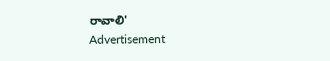రావాలి'
Advertisement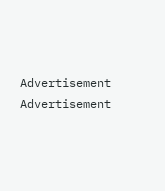Advertisement
Advertisement